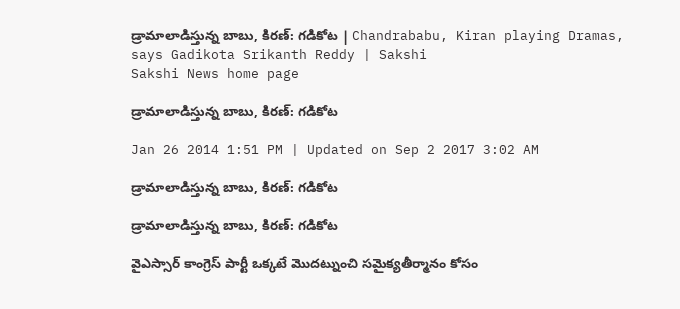డ్రామాలాడిస్తున్న బాబు, కిరణ్: గడికోట | Chandrababu, Kiran playing Dramas, says Gadikota Srikanth Reddy | Sakshi
Sakshi News home page

డ్రామాలాడిస్తున్న బాబు, కిరణ్: గడికోట

Jan 26 2014 1:51 PM | Updated on Sep 2 2017 3:02 AM

డ్రామాలాడిస్తున్న బాబు, కిరణ్: గడికోట

డ్రామాలాడిస్తున్న బాబు, కిరణ్: గడికోట

వైఎస్సార్ కాంగ్రెస్ పార్టీ ఒక్కటే మొదట్నుంచి సమైక్యతీర్మానం కోసం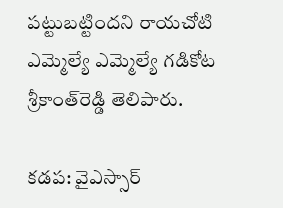పట్టుబట్టిందని రాయచోటి ఎమ్మెల్యే ఎమ్మెల్యే గడికోట శ్రీకాంత్‌రెడ్డి తెలిపారు.

కడప: వైఎస్సార్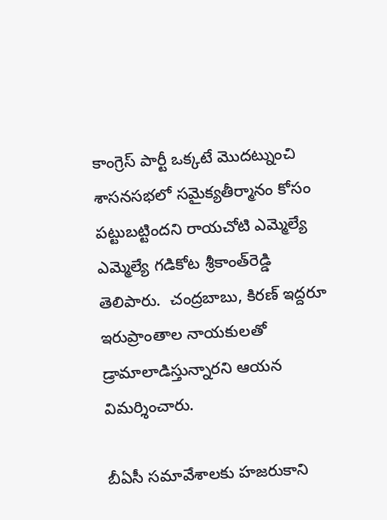కాంగ్రెస్ పార్టీ ఒక్కటే మొదట్నుంచి శాసనసభలో సమైక్యతీర్మానం కోసం పట్టుబట్టిందని రాయచోటి ఎమ్మెల్యే ఎమ్మెల్యే గడికోట శ్రీకాంత్‌రెడ్డి తెలిపారు.  చంద్రబాబు, కిరణ్‌ ఇద్దరూ ఇరుప్రాంతాల నాయకులతో డ్రామాలాడిస్తున్నారని ఆయన విమర్శించారు.

బీఏసీ సమావేశాలకు హజరుకాని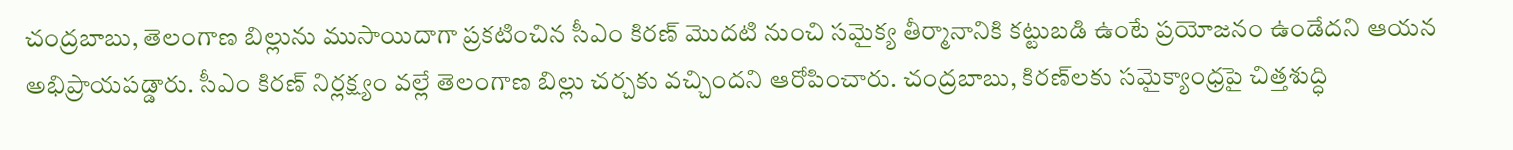చంద్రబాబు, తెలంగాణ బిల్లును ముసాయిదాగా ప్రకటించిన సీఎం కిరణ్ మొదటి నుంచి సమైక్య తీర్మానానికి కట్టుబడి ఉంటే ప్రయోజనం ఉండేదని ఆయన అభిప్రాయపడ్డారు. సీఎం కిరణ్ నిర్లక్ష్యం వల్లే తెలంగాణ బిల్లు చర్చకు వచ్చిందని ఆరోపించారు. చంద్రబాబు, కిరణ్‌లకు సమైక్యాంధ్రపై చిత్తశుద్ధి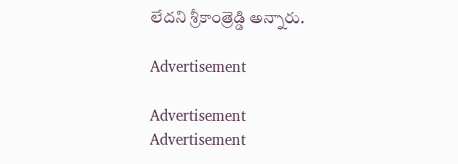లేదని శ్రీకాంత్రెడ్డి అన్నారు.

Advertisement

Advertisement
Advertisement